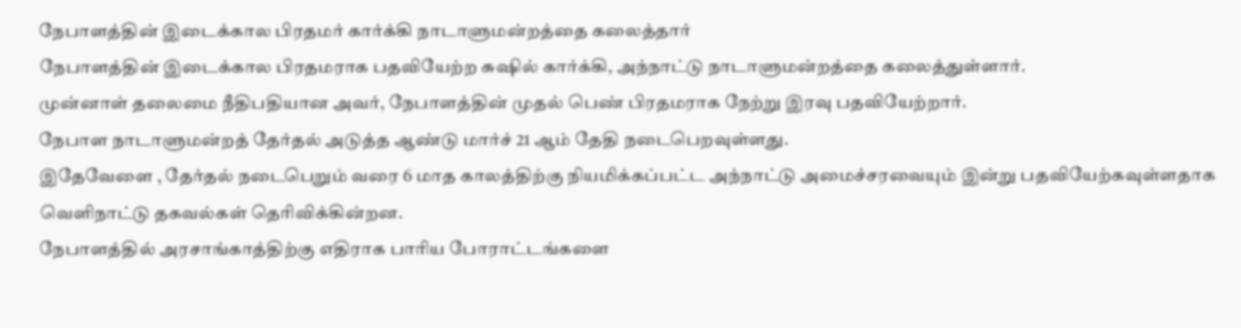நேபாளத்தின் இடைக்கால பிரதமர் கார்க்கி நாடாளுமன்றத்தை கலைத்தார்
நேபாளத்தின் இடைக்கால பிரதமராக பதவியேற்ற சுஷில் கார்க்கி, அந்நாட்டு நாடாளுமன்றத்தை கலைத்துள்ளார்.
முன்னாள் தலைமை நீதிபதியான அவர், நேபாளத்தின் முதல் பெண் பிரதமராக நேற்று இரவு பதவியேற்றார்.
நேபாள நாடாளுமன்றத் தேர்தல் அடுத்த ஆண்டு மார்ச் 21 ஆம் தேதி நடைபெறவுள்ளது.
இதேவேளை , தேர்தல் நடைபெறும் வரை 6 மாத காலத்திற்கு நியமிக்கப்பட்ட அந்நாட்டு அமைச்சரவையும் இன்று பதவியேற்கவுள்ளதாக வெளிநாட்டு தகவல்கள் தெரிவிக்கின்றன.
நேபாளத்தில் அரசாங்காத்திற்கு எதிராக பாரிய போராட்டங்களை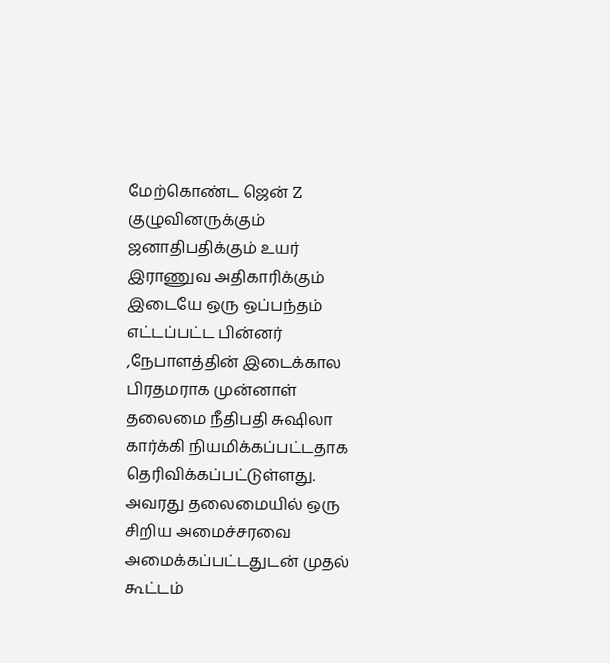மேற்கொண்ட ஜென் Z குழுவினருக்கும் ஜனாதிபதிக்கும் உயர் இராணுவ அதிகாரிக்கும் இடையே ஒரு ஒப்பந்தம் எட்டப்பட்ட பின்னர் ,நேபாளத்தின் இடைக்கால பிரதமராக முன்னாள் தலைமை நீதிபதி சுஷிலா கார்க்கி நியமிக்கப்பட்டதாக தெரிவிக்கப்பட்டுள்ளது.
அவரது தலைமையில் ஒரு சிறிய அமைச்சரவை அமைக்கப்பட்டதுடன் முதல் கூட்டம்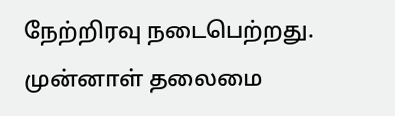நேற்றிரவு நடைபெற்றது.
முன்னாள் தலைமை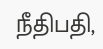நீதிபதி,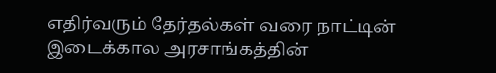எதிர்வரும் தேர்தல்கள் வரை நாட்டின் இடைக்கால அரசாங்கத்தின்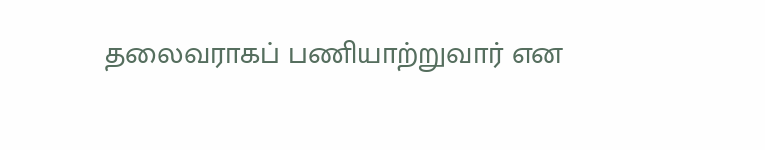தலைவராகப் பணியாற்றுவார் என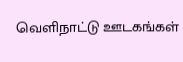வெளிநாட்டு ஊடகங்கள்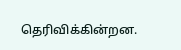தெரிவிக்கின்றன.